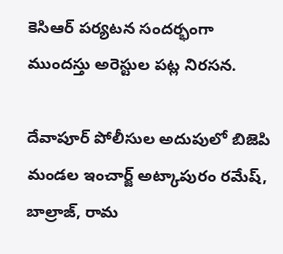కెసిఆర్ పర్యటన సందర్భంగా ముందస్తు అరెస్టుల పట్ల నిరసన.

దేవాపూర్ పోలీసుల అదుపులో బిజెపి మండల ఇంచార్జ్ అట్కాపురం రమేష్, బాల్రాజ్, రామ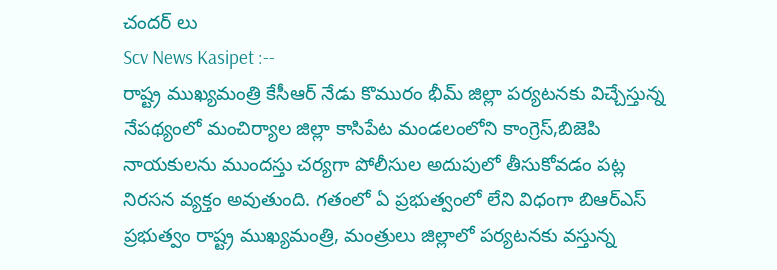చందర్ లు
Scv News Kasipet :--
రాష్ట్ర ముఖ్యమంత్రి కేసీఆర్ నేడు కొమురం భీమ్ జిల్లా పర్యటనకు విచ్చేస్తున్న నేపథ్యంలో మంచిర్యాల జిల్లా కాసిపేట మండలంలోని కాంగ్రెస్,బిజెపి నాయకులను ముందస్తు చర్యగా పోలీసుల అదుపులో తీసుకోవడం పట్ల నిరసన వ్యక్తం అవుతుంది. గతంలో ఏ ప్రభుత్వంలో లేని విధంగా బిఆర్ఎస్ ప్రభుత్వం రాష్ట్ర ముఖ్యమంత్రి, మంత్రులు జిల్లాలో పర్యటనకు వస్తున్న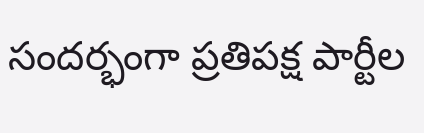సందర్భంగా ప్రతిపక్ష పార్టీల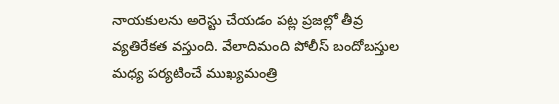నాయకులను అరెస్టు చేయడం పట్ల ప్రజల్లో తీవ్ర వ్యతిరేకత వస్తుంది. వేలాదిమంది పోలీస్ బందోబస్తుల మధ్య పర్యటించే ముఖ్యమంత్రి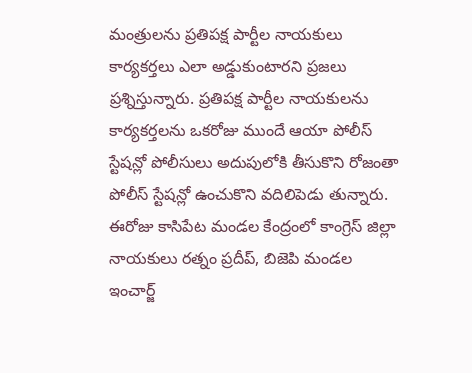మంత్రులను ప్రతిపక్ష పార్టీల నాయకులు కార్యకర్తలు ఎలా అడ్డుకుంటారని ప్రజలు ప్రశ్నిస్తున్నారు. ప్రతిపక్ష పార్టీల నాయకులను కార్యకర్తలను ఒకరోజు ముందే ఆయా పోలీస్ స్టేషన్లో పోలీసులు అదుపులోకి తీసుకొని రోజంతా పోలీస్ స్టేషన్లో ఉంచుకొని వదిలిపెడు తున్నారు. ఈరోజు కాసిపేట మండల కేంద్రంలో కాంగ్రెస్ జిల్లా నాయకులు రత్నం ప్రదీప్, బిజెపి మండల ఇంచార్జ్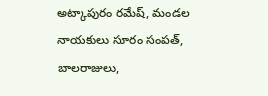అట్కాపురం రమేష్, మండల నాయకులు సూరం సంపత్, బాలరాజులు,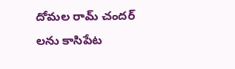దోమల రామ్ చందర్ లను కాసిపేట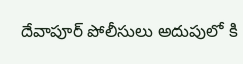దేవాపూర్ పోలీసులు అదుపులో కి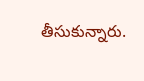తీసుకున్నారు.